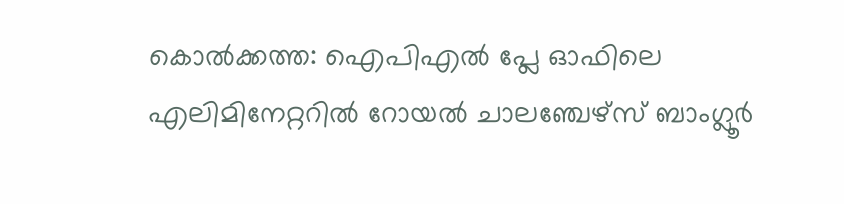കൊൽക്കത്ത: ഐപിഎൽ പ്ലേ ഓഫിലെ എലിമിനേറ്ററിൽ റോയൽ ചാലഞ്ചേഴ്‌സ് ബാംഗ്ലൂർ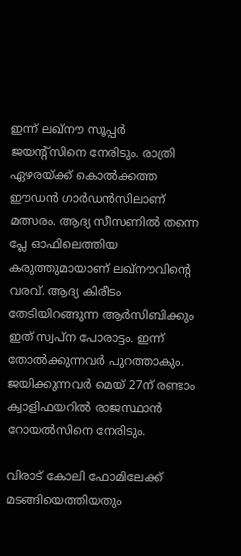ഇന്ന് ലഖ്നൗ സൂപ്പർ ജയന്റ്‌സിനെ നേരിടും. രാത്രി ഏഴരയ്ക്ക് കൊൽക്കത്ത ഈഡൻ ഗാർഡൻസിലാണ് മത്സരം. ആദ്യ സീസണിൽ തന്നെ പ്ലേ ഓഫിലെത്തിയ കരുത്തുമായാണ് ലഖ്നൗവിന്റെ വരവ്. ആദ്യ കിരീടം തേടിയിറങ്ങുന്ന ആർസിബിക്കും ഇത് സ്വപ്ന പോരാട്ടം. ഇന്ന് തോൽക്കുന്നവർ പുറത്താകും. ജയിക്കുന്നവർ മെയ് 27ന് രണ്ടാം ക്വാളിഫയറിൽ രാജസ്ഥാൻ റോയൽസിനെ നേരിടും.

വിരാട് കോലി ഫോമിലേക്ക് മടങ്ങിയെത്തിയതും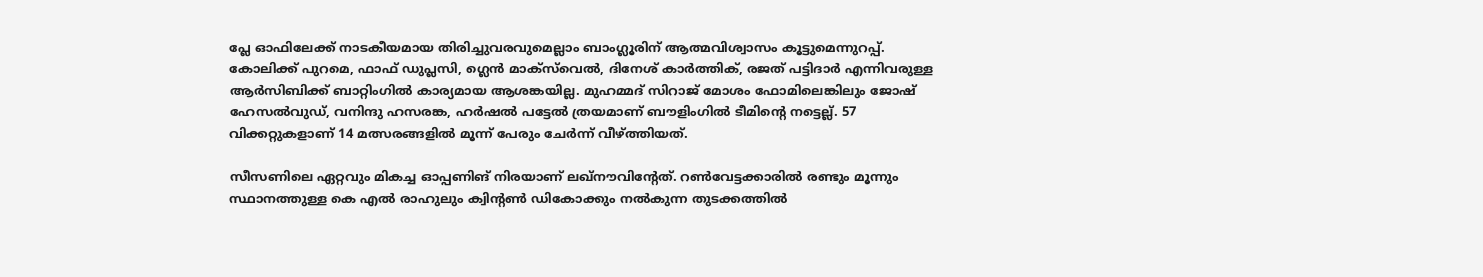പ്ലേ ഓഫിലേക്ക് നാടകീയമായ തിരിച്ചുവരവുമെല്ലാം ബാംഗ്ലൂരിന് ആത്മവിശ്വാസം കൂട്ടുമെന്നുറപ്പ്. കോലിക്ക് പുറമെ, ഫാഫ് ഡുപ്ലസി, ഗ്ലെൻ മാക്‌സ്‌വെൽ, ദിനേശ് കാർത്തിക്, രജത് പട്ടിദാർ എന്നിവരുള്ള ആർസിബിക്ക് ബാറ്റിംഗിൽ കാര്യമായ ആശങ്കയില്ല. മുഹമ്മദ് സിറാജ് മോശം ഫോമിലെങ്കിലും ജോഷ് ഹേസൽവുഡ്, വനിന്ദു ഹസരങ്ക, ഹർഷൽ പട്ടേൽ ത്രയമാണ് ബൗളിംഗിൽ ടീമിന്റെ നട്ടെല്ല്. 57 വിക്കറ്റുകളാണ് 14 മത്സരങ്ങളിൽ മൂന്ന് പേരും ചേർന്ന് വീഴ്‌ത്തിയത്.

സീസണിലെ ഏറ്റവും മികച്ച ഓപ്പണിങ് നിരയാണ് ലഖ്‌നൗവിന്റേത്. റൺവേട്ടക്കാരിൽ രണ്ടും മൂന്നും സ്ഥാനത്തുള്ള കെ എൽ രാഹുലും ക്വിന്റൺ ഡികോക്കും നൽകുന്ന തുടക്കത്തിൽ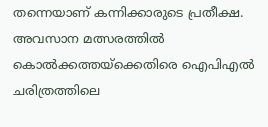തന്നെയാണ് കന്നിക്കാരുടെ പ്രതീക്ഷ. അവസാന മത്സരത്തിൽ കൊൽക്കത്തയ്‌ക്കെതിരെ ഐപിഎൽ ചരിത്രത്തിലെ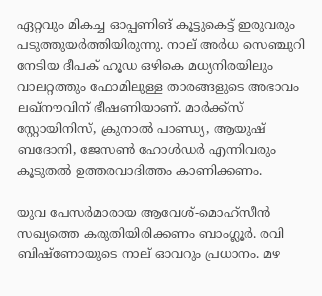ഏറ്റവും മികച്ച ഓപ്പണിങ് കൂട്ടുകെട്ട് ഇരുവരും പടുത്തുയർത്തിയിരുന്നു. നാല് അർധ സെഞ്ചുറി നേടിയ ദീപക് ഹൂഡ ഒഴികെ മധ്യനിരയിലും വാലറ്റത്തും ഫോമിലുള്ള താരങ്ങളുടെ അഭാവം ലഖ്‌നൗവിന് ഭീഷണിയാണ്. മാർക്ക്‌സ് സ്റ്റോയിനിസ്, ക്രുനാൽ പാണ്ഡ്യ, ആയുഷ് ബദോനി, ജേസൺ ഹോൾഡർ എന്നിവരും കൂടുതൽ ഉത്തരവാദിത്തം കാണിക്കണം.

യുവ പേസർമാരായ ആവേശ്-മൊഹ്‌സീൻ സഖ്യത്തെ കരുതിയിരിക്കണം ബാംഗ്ലൂർ. രവി ബിഷ്‌ണോയുടെ നാല് ഓവറും പ്രധാനം. മഴ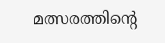മത്സരത്തിന്റെ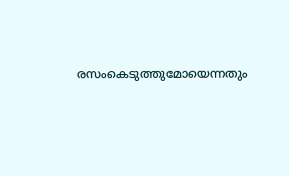രസംകെടുത്തുമോയെന്നതും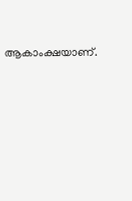ആകാംക്ഷയാണ്.